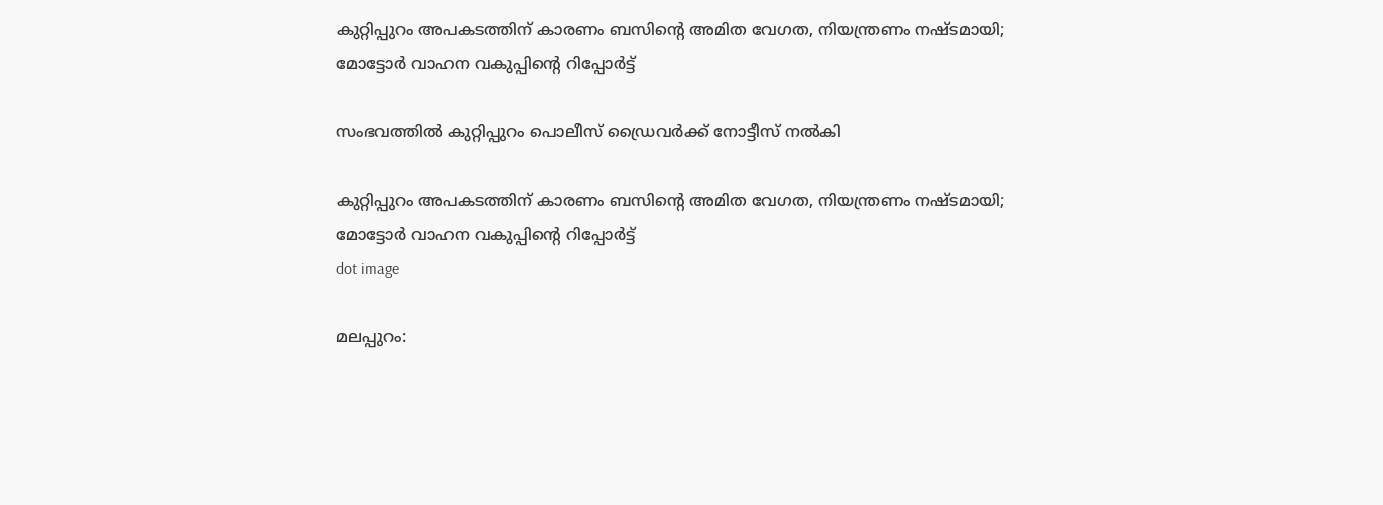കുറ്റിപ്പുറം അപകടത്തിന് കാരണം ബസിന്റെ അമിത വേഗത, നിയന്ത്രണം നഷ്ടമായി; മോട്ടോർ വാഹന വകുപ്പിന്റെ റിപ്പോർട്ട്

സംഭവത്തില്‍ കുറ്റിപ്പുറം പൊലീസ് ഡ്രൈവര്‍ക്ക് നോട്ടീസ് നല്‍കി

കുറ്റിപ്പുറം അപകടത്തിന് കാരണം ബസിന്റെ അമിത വേഗത, നിയന്ത്രണം നഷ്ടമായി; മോട്ടോർ വാഹന വകുപ്പിന്റെ റിപ്പോർട്ട്
dot image

മലപ്പുറം: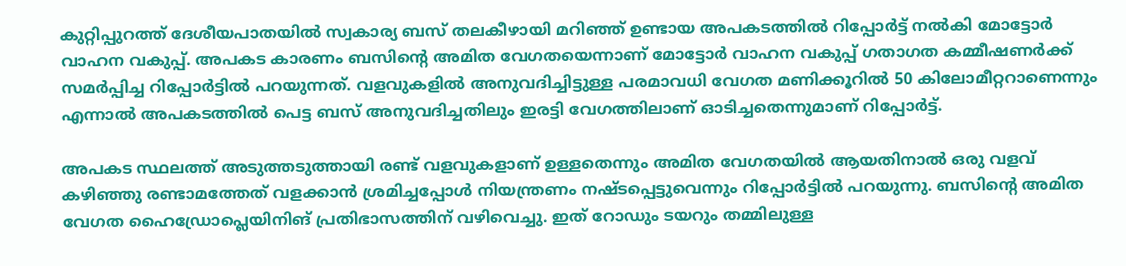കുറ്റിപ്പുറത്ത് ദേശീയപാതയില്‍ സ്വകാര്യ ബസ് തലകീഴായി മറിഞ്ഞ് ഉണ്ടായ അപകടത്തില്‍ റിപ്പോർട്ട് നല്‍കി മോട്ടോര്‍ വാഹന വകുപ്പ്. അപകട കാരണം ബസിന്റെ അമിത വേഗതയെന്നാണ് മോട്ടോര്‍ വാഹന വകുപ്പ് ഗതാഗത കമ്മീഷണര്‍ക്ക് സമര്‍പ്പിച്ച റിപ്പോര്‍ട്ടില്‍ പറയുന്നത്. വളവുകളില്‍ അനുവദിച്ചിട്ടുള്ള പരമാവധി വേഗത മണിക്കൂറില്‍ 50 കിലോമീറ്ററാണെന്നും എന്നാല്‍ അപകടത്തില്‍ പെട്ട ബസ് അനുവദിച്ചതിലും ഇരട്ടി വേഗത്തിലാണ് ഓടിച്ചതെന്നുമാണ് റിപ്പോർട്ട്.

അപകട സ്ഥലത്ത് അടുത്തടുത്തായി രണ്ട് വളവുകളാണ് ഉള്ളതെന്നും അമിത വേഗതയില്‍ ആയതിനാല്‍ ഒരു വളവ് കഴിഞ്ഞു രണ്ടാമത്തേത് വളക്കാന്‍ ശ്രമിച്ചപ്പോള്‍ നിയന്ത്രണം നഷ്ടപ്പെട്ടുവെന്നും റിപ്പോർട്ടിൽ പറയുന്നു. ബസിൻ്റെ അമിത വേഗത ഹൈഡ്രോപ്ലെയിനിങ് പ്രതിഭാസത്തിന് വഴിവെച്ചു. ഇത് റോഡും ടയറും തമ്മിലുള്ള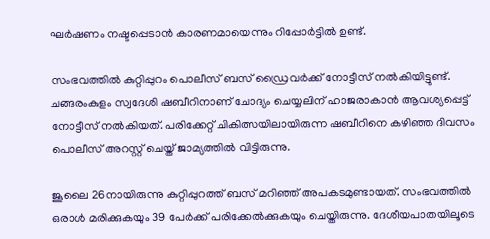ഘര്‍ഷണം നഷ്ടപ്പെടാന്‍ കാരണമായെന്നും റിപ്പോർട്ടിൽ ഉണ്ട്.

സംഭവത്തില്‍ കുറ്റിപ്പുറം പൊലീസ് ബസ് ഡ്രൈവര്‍ക്ക് നോട്ടീസ് നല്‍കിയിട്ടുണ്ട്. ചങ്ങരംകുളം സ്വദേശി ഷബീറിനാണ് ചോദ്യം ചെയ്യലിന് ഹാജരാകാന്‍ ആവശ്യപ്പെട്ട് നോട്ടീസ് നല്‍കിയത്. പരിക്കേറ്റ് ചികിത്സയിലായിരുന്ന ഷബീറിനെ കഴിഞ്ഞ ദിവസം പൊലീസ് അറസ്റ്റ് ചെയ്ത് ജാമ്യത്തില്‍ വിട്ടിരുന്നു.

ജൂലൈ 26നായിരുന്നു കുറ്റിപ്പുറത്ത് ബസ് മറിഞ്ഞ് അപകടമുണ്ടായത്. സംഭവത്തില്‍ ഒരാള്‍ മരിക്കുകയും 39 പേര്‍ക്ക് പരിക്കേല്‍ക്കുകയും ചെയ്തിരുന്നു. ദേശീയപാതയിലൂടെ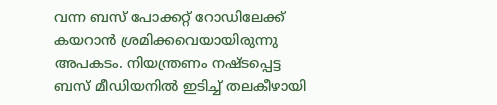വന്ന ബസ് പോക്കറ്റ് റോഡിലേക്ക് കയറാന്‍ ശ്രമിക്കവെയായിരുന്നു അപകടം. നിയന്ത്രണം നഷ്ടപ്പെട്ട ബസ് മീഡിയനില്‍ ഇടിച്ച് തലകീഴായി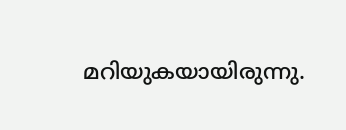മറിയുകയായിരുന്നു.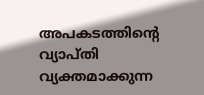അപകടത്തിന്റെ വ്യാപ്തി വ്യക്തമാക്കുന്ന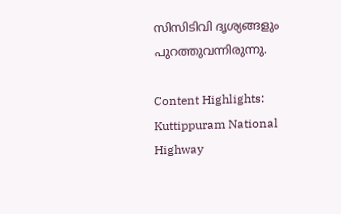സിസിടിവി ദൃശ്യങ്ങളും പുറത്തുവന്നിരുന്നു.

Content Highlights: Kuttippuram National Highway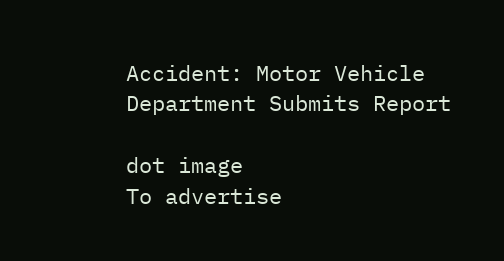Accident: Motor Vehicle Department Submits Report

dot image
To advertise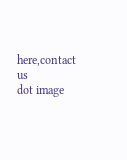here,contact us
dot image